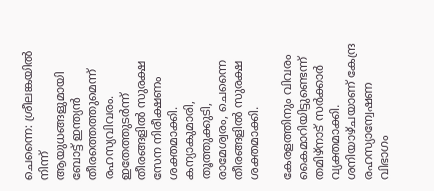ചെന്നൈ: ശ്രീലങ്കയില്‍ നിന്ന് ആയുധങ്ങളുമായി ബോട്ട് ഇന്ത്യന്‍ തീരത്തെത്തുമെന്ന് രഹസ്യവിവരം. ഇതേത്തുടര്‍ന്ന് തീരങ്ങളില്‍ സുരക്ഷ സേന നിരീക്ഷണം ശക്തമാക്കി. കന്യാകുമാരി, തൂത്തുക്കുടി, രാമേശ്വരം, ചെന്നൈ തീരങ്ങളില്‍ സുരക്ഷ ശക്തമാക്കി.

കേരളത്തിനും വിവരം കൈമാറിയിട്ടുണ്ടെന്ന് തമിഴ്‌നാട് സര്‍ക്കാര്‍ വ്യക്തമാക്കി. ശനിയാഴ്ചയാണ് കേന്ദ്ര രഹസ്യാന്വേഷണ വിഭാഗം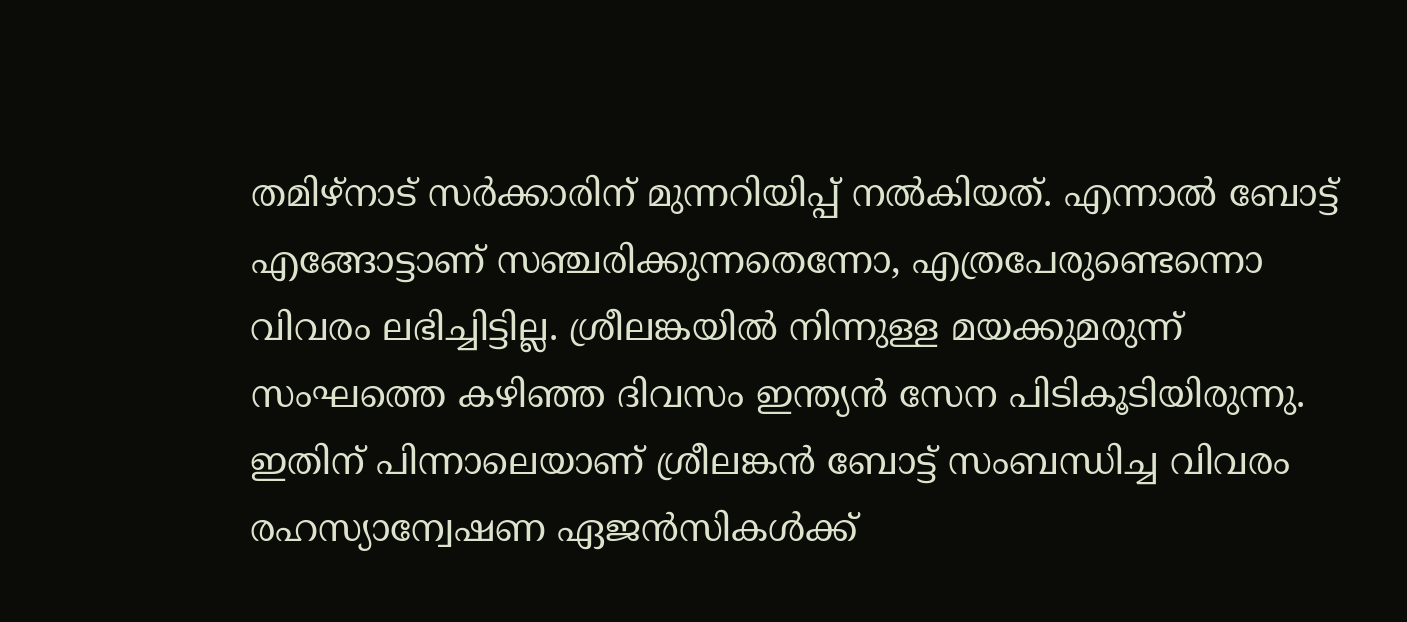തമിഴ്‌നാട് സര്‍ക്കാരിന് മുന്നറിയിപ്പ് നല്‍കിയത്. എന്നാല്‍ ബോട്ട് എങ്ങോട്ടാണ് സഞ്ചരിക്കുന്നതെന്നോ, എത്രപേരുണ്ടെന്നൊ വിവരം ലഭിച്ചിട്ടില്ല. ശ്രീലങ്കയില്‍ നിന്നുള്ള മയക്കുമരുന്ന് സംഘത്തെ കഴിഞ്ഞ ദിവസം ഇന്ത്യന്‍ സേന പിടികൂടിയിരുന്നു. ഇതിന് പിന്നാലെയാണ് ശ്രീലങ്കന്‍ ബോട്ട് സംബന്ധിച്ച വിവരം രഹസ്യാന്വേഷണ ഏജന്‍സികള്‍ക്ക്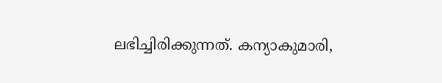ലഭിച്ചിരിക്കുന്നത്. കന്യാകുമാരി,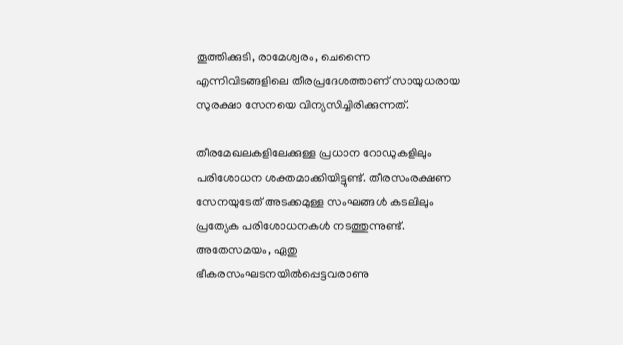തൂത്തിക്കുടി, രാമേശ്വരം, ചെന്നൈ എന്നിവിടങ്ങളിലെ തീരപ്രദേശത്താണ് സായുധരായ സുരക്ഷാ സേനയെ വിന്യസിച്ചിരിക്കുന്നത്.

തീരമേഖലകളിലേക്കുള്ള പ്രധാന റോഡുകളിലും പരിശോധന ശക്തമാക്കിയിട്ടുണ്ട്. തീരസംരക്ഷണ സേനയുടേത് അടക്കമുള്ള സംഘങ്ങള്‍ കടലിലും പ്രത്യേക പരിശോധനകള്‍ നടത്തുന്നുണ്ട്. അതേസമയം, ഏതു ഭീകരസംഘടനയില്‍പ്പെട്ടവരാണു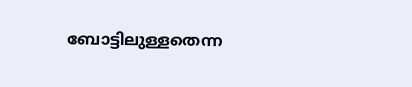ബോട്ടിലുള്ളതെന്ന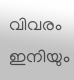വിവരം ഇനിയും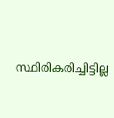സ്ഥിരികരിച്ചിട്ടില്ല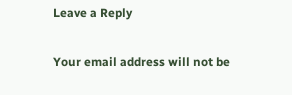Leave a Reply

Your email address will not be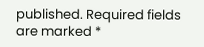published. Required fields are marked *